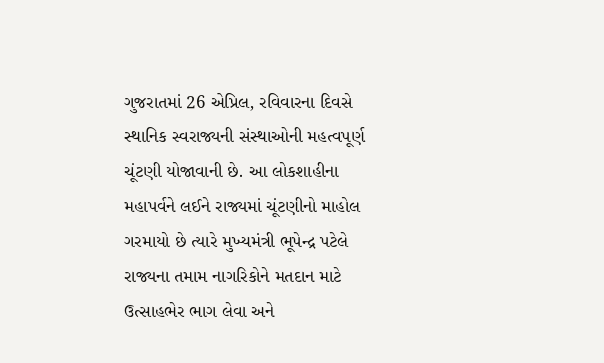ગુજરાતમાં 26 એપ્રિલ, રવિવારના દિવસે સ્થાનિક સ્વરાજ્યની સંસ્થાઓની મહત્વપૂર્ણ ચૂંટણી યોજાવાની છે. આ લોકશાહીના મહાપર્વને લઈને રાજ્યમાં ચૂંટણીનો માહોલ ગરમાયો છે ત્યારે મુખ્યમંત્રી ભૂપેન્દ્ર પટેલે રાજ્યના તમામ નાગરિકોને મતદાન માટે ઉત્સાહભેર ભાગ લેવા અને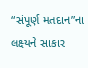“સંપૂર્ણ મતદાન”ના લક્ષ્યને સાકાર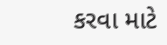કરવા માટે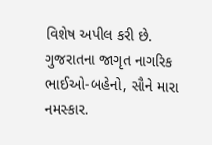વિશેષ અપીલ કરી છે.
ગુજરાતના જાગૃત નાગરિક ભાઈઓ-બહેનો, સૌને મારા નમસ્કાર.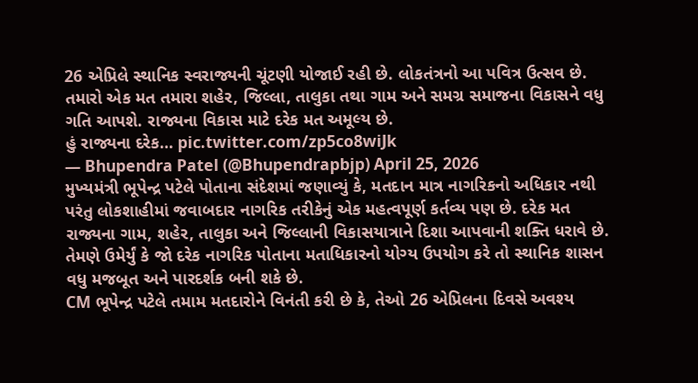26 એપ્રિલે સ્થાનિક સ્વરાજ્યની ચૂંટણી યોજાઈ રહી છે. લોકતંત્રનો આ પવિત્ર ઉત્સવ છે.
તમારો એક મત તમારા શહેર, જિલ્લા, તાલુકા તથા ગામ અને સમગ્ર સમાજના વિકાસને વધુ ગતિ આપશે. રાજ્યના વિકાસ માટે દરેક મત અમૂલ્ય છે.
હું રાજ્યના દરેક… pic.twitter.com/zp5co8wiJk
— Bhupendra Patel (@Bhupendrapbjp) April 25, 2026
મુખ્યમંત્રી ભૂપેન્દ્ર પટેલે પોતાના સંદેશમાં જણાવ્યું કે, મતદાન માત્ર નાગરિકનો અધિકાર નથી પરંતુ લોકશાહીમાં જવાબદાર નાગરિક તરીકેનું એક મહત્વપૂર્ણ કર્તવ્ય પણ છે. દરેક મત રાજ્યના ગામ, શહેર, તાલુકા અને જિલ્લાની વિકાસયાત્રાને દિશા આપવાની શક્તિ ધરાવે છે. તેમણે ઉમેર્યું કે જો દરેક નાગરિક પોતાના મતાધિકારનો યોગ્ય ઉપયોગ કરે તો સ્થાનિક શાસન વધુ મજબૂત અને પારદર્શક બની શકે છે.
CM ભૂપેન્દ્ર પટેલે તમામ મતદારોને વિનંતી કરી છે કે, તેઓ 26 એપ્રિલના દિવસે અવશ્ય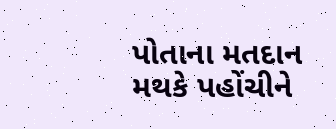પોતાના મતદાન મથકે પહોંચીને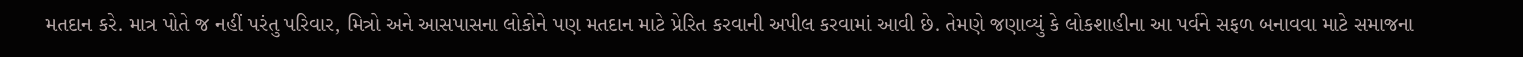મતદાન કરે. માત્ર પોતે જ નહીં પરંતુ પરિવાર, મિત્રો અને આસપાસના લોકોને પણ મતદાન માટે પ્રેરિત કરવાની અપીલ કરવામાં આવી છે. તેમણે જણાવ્યું કે લોકશાહીના આ પર્વને સફળ બનાવવા માટે સમાજના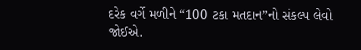દરેક વર્ગે મળીને “100 ટકા મતદાન”નો સંકલ્પ લેવો જોઈએ.